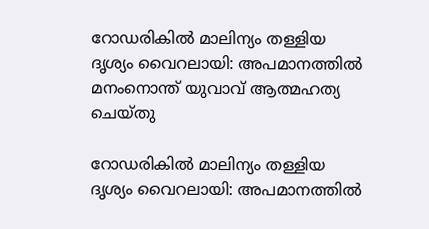റോഡരികിൽ മാലിന്യം തള്ളിയ ദൃശ്യം വൈറലായി: അപമാനത്തിൽ മനംനൊന്ത് യുവാവ് ആത്മഹത്യ ചെയ്‌തു

റോഡരികിൽ മാലിന്യം തള്ളിയ ദൃശ്യം വൈറലായി: അപമാനത്തിൽ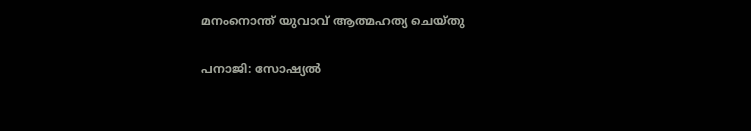മനംനൊന്ത് യുവാവ് ആത്മഹത്യ ചെയ്‌തു

പനാജി: സോഷ്യൽ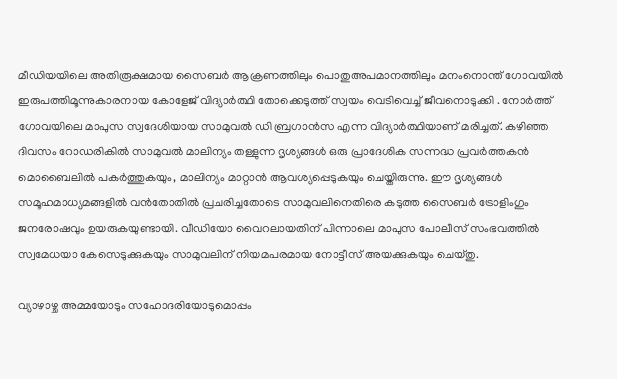മീഡിയയിലെ അതിരൂക്ഷമായ സൈബർ ആക്രണത്തിലും പൊതുഅപമാനത്തിലും മനംനൊന്ത് ഗോവയിൽ ഇരുപത്തിമൂന്നുകാരനായ കോളേജ് വിദ്യാർത്ഥി തോക്കെടുത്ത് സ്വയം വെടിവെച്ച് ജീവനൊടുക്കി . നോർത്ത് ഗോവയിലെ മാപുസ സ്വദേശിയായ സാമുവൽ ഡി ബ്രഗാൻസ എന്ന വിദ്യാർത്ഥിയാണ് മരിച്ചത്. കഴിഞ്ഞ ദിവസം റോഡരികിൽ സാമുവൽ മാലിന്യം തള്ളുന്ന ദൃശ്യങ്ങൾ ഒരു പ്രാദേശിക സന്നദ്ധ പ്രവർത്തകൻ മൊബൈലിൽ പകർത്തുകയും, മാലിന്യം മാറ്റാൻ ആവശ്യപ്പെടുകയും ചെയ്തിരുന്നു. ഈ ദൃശ്യങ്ങൾ സമൂഹമാധ്യമങ്ങളിൽ വൻതോതിൽ പ്രചരിച്ചതോടെ സാമുവലിനെതിരെ കടുത്ത സൈബർ ട്രോളിംഗും ജനരോഷവും ഉയരുകയുണ്ടായി. വീഡിയോ വൈറലായതിന് പിന്നാലെ മാപുസ പോലീസ് സംഭവത്തിൽ സ്വമേധയാ കേസെടുക്കുകയും സാമുവലിന് നിയമപരമായ നോട്ടീസ് അയക്കുകയും ചെയ്തു.

വ്യാഴാഴ്ച അമ്മയോടും സഹോദരിയോടുമൊപ്പം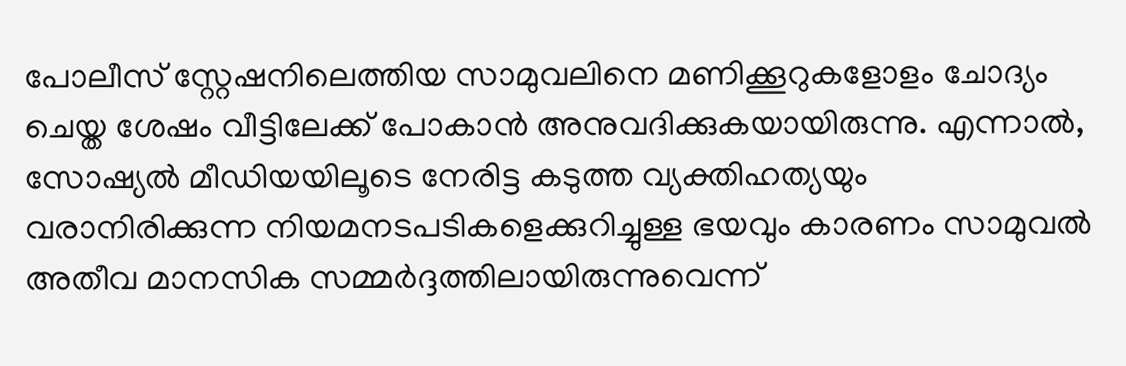പോലീസ് സ്റ്റേഷനിലെത്തിയ സാമുവലിനെ മണിക്കൂറുകളോളം ചോദ്യം ചെയ്ത ശേഷം വീട്ടിലേക്ക് പോകാൻ അനുവദിക്കുകയായിരുന്നു. എന്നാൽ, സോഷ്യൽ മീഡിയയിലൂടെ നേരിട്ട കടുത്ത വ്യക്തിഹത്യയും വരാനിരിക്കുന്ന നിയമനടപടികളെക്കുറിച്ചുള്ള ഭയവും കാരണം സാമുവൽ അതീവ മാനസിക സമ്മർദ്ദത്തിലായിരുന്നുവെന്ന്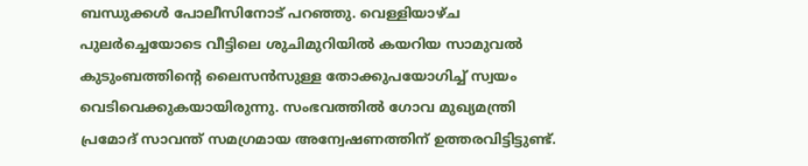ബന്ധുക്കൾ പോലീസിനോട് പറഞ്ഞു. വെള്ളിയാഴ്ച പുലർച്ചെയോടെ വീട്ടിലെ ശുചിമുറിയിൽ കയറിയ സാമുവൽ കുടുംബത്തിന്റെ ലൈസൻസുള്ള തോക്കുപയോഗിച്ച് സ്വയം വെടിവെക്കുകയായിരുന്നു. സംഭവത്തിൽ ഗോവ മുഖ്യമന്ത്രി പ്രമോദ് സാവന്ത് സമഗ്രമായ അന്വേഷണത്തിന് ഉത്തരവിട്ടിട്ടുണ്ട്.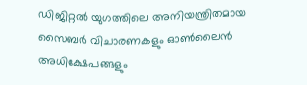ഡിജിറ്റൽ യുഗത്തിലെ അനിയന്ത്രിതമായ സൈബർ വിചാരണകളും ഓൺലൈൻ അധിക്ഷേപങ്ങളും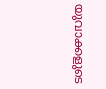യുവാക്കളുടെ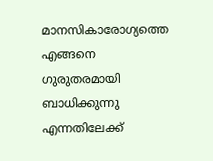മാനസികാരോഗ്യത്തെ എങ്ങനെ ഗുരുതരമായി ബാധിക്കുന്നു എന്നതിലേക്ക്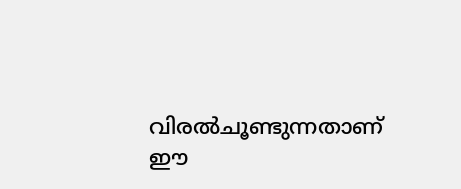വിരൽചൂണ്ടുന്നതാണ് ഈ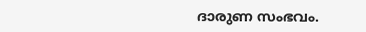ദാരുണ സംഭവം.